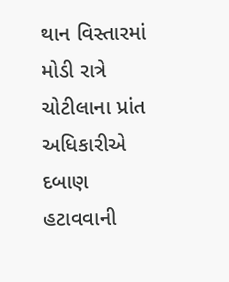થાન વિસ્તારમાં મોડી રાત્રે ચોટીલાના પ્રાંત અધિકારીએ દબાણ હટાવવાની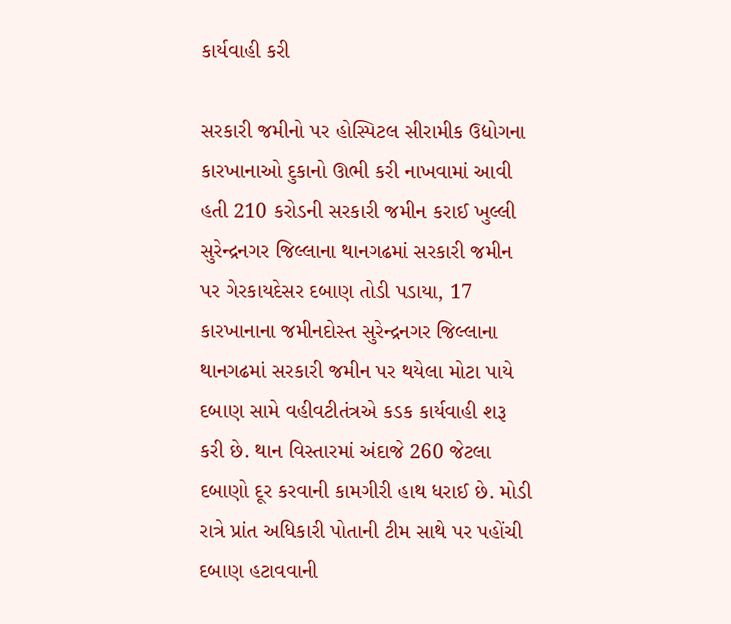કાર્યવાહી કરી

સરકારી જમીનો પર હોસ્પિટલ સીરામીક ઉદ્યોગના કારખાનાઓ દુકાનો ઊભી કરી નાખવામાં આવી હતી 210 કરોડની સરકારી જમીન કરાઈ ખુલ્લી સુરેન્દ્રનગર જિલ્લાના થાનગઢમાં સરકારી જમીન પર ગેરકાયદેસર દબાણ તોડી પડાયા, 17 કારખાનાના જમીનદોસ્ત સુરેન્દ્રનગર જિલ્લાના થાનગઢમાં સરકારી જમીન પર થયેલા મોટા પાયે દબાણ સામે વહીવટીતંત્રએ કડક કાર્યવાહી શરૂ કરી છે. થાન વિસ્તારમાં અંદાજે 260 જેટલા દબાણો દૂર કરવાની કામગીરી હાથ ધરાઈ છે. મોડી રાત્રે પ્રાંત અધિકારી પોતાની ટીમ સાથે પર પહોંચી દબાણ હટાવવાની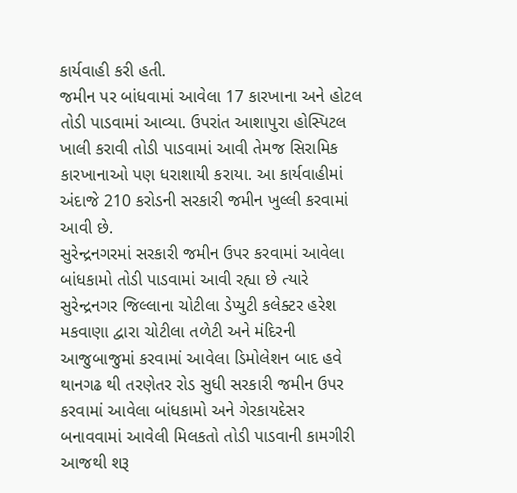કાર્યવાહી કરી હતી.
જમીન પર બાંધવામાં આવેલા 17 કારખાના અને હોટલ તોડી પાડવામાં આવ્યા. ઉપરાંત આશાપુરા હોસ્પિટલ ખાલી કરાવી તોડી પાડવામાં આવી તેમજ સિરામિક કારખાનાઓ પણ ધરાશાયી કરાયા. આ કાર્યવાહીમાં અંદાજે 210 કરોડની સરકારી જમીન ખુલ્લી કરવામાં આવી છે.
સુરેન્દ્રનગરમાં સરકારી જમીન ઉપર કરવામાં આવેલા બાંધકામો તોડી પાડવામાં આવી રહ્યા છે ત્યારે સુરેન્દ્રનગર જિલ્લાના ચોટીલા ડેપ્યુટી કલેક્ટર હરેશ મકવાણા દ્વારા ચોટીલા તળેટી અને મંદિરની આજુબાજુમાં કરવામાં આવેલા ડિમોલેશન બાદ હવે થાનગઢ થી તરણેતર રોડ સુધી સરકારી જમીન ઉપર કરવામાં આવેલા બાંધકામો અને ગેરકાયદેસર બનાવવામાં આવેલી મિલકતો તોડી પાડવાની કામગીરી આજથી શરૂ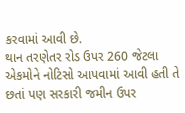કરવામાં આવી છે.
થાન તરણેતર રોડ ઉપર 260 જેટલા એકમોને નોટિસો આપવામાં આવી હતી તે છતાં પણ સરકારી જમીન ઉપર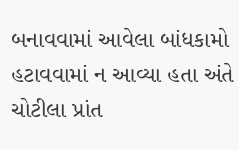બનાવવામાં આવેલા બાંધકામો હટાવવામાં ન આવ્યા હતા અંતે ચોટીલા પ્રાંત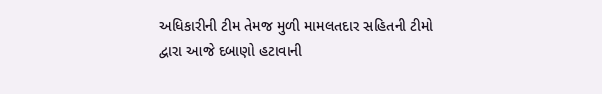અધિકારીની ટીમ તેમજ મુળી મામલતદાર સહિતની ટીમો દ્વારા આજે દબાણો હટાવાની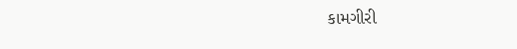કામગીરી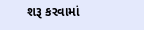શરૂ કરવામાં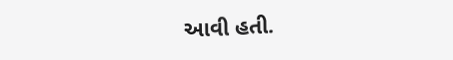આવી હતી.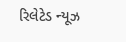રિલેટેડ ન્યૂઝ